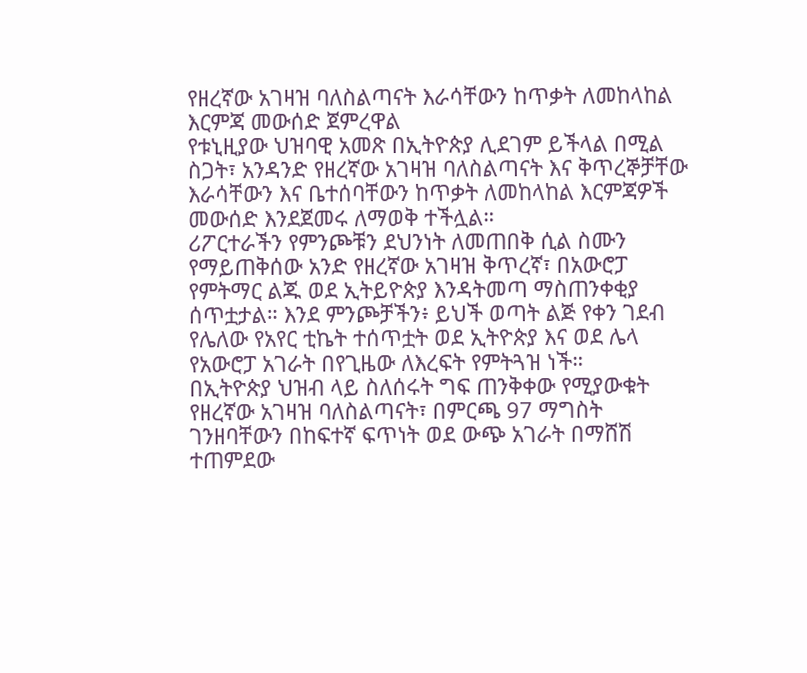የዘረኛው አገዛዝ ባለስልጣናት እራሳቸውን ከጥቃት ለመከላከል እርምጃ መውሰድ ጀምረዋል
የቱኒዚያው ህዝባዊ አመጽ በኢትዮጵያ ሊደገም ይችላል በሚል ስጋት፣ አንዳንድ የዘረኛው አገዛዝ ባለስልጣናት እና ቅጥረኞቻቸው እራሳቸውን እና ቤተሰባቸውን ከጥቃት ለመከላከል እርምጃዎች መውሰድ እንደጀመሩ ለማወቅ ተችሏል።
ሪፖርተራችን የምንጮቹን ደህንነት ለመጠበቅ ሲል ስሙን የማይጠቅሰው አንድ የዘረኛው አገዛዝ ቅጥረኛ፣ በአውሮፓ የምትማር ልጁ ወደ ኢትይዮጵያ እንዳትመጣ ማስጠንቀቂያ ሰጥቷታል። እንደ ምንጮቻችን፥ ይህች ወጣት ልጅ የቀን ገደብ የሌለው የአየር ቲኬት ተሰጥቷት ወደ ኢትዮጵያ እና ወደ ሌላ የአውሮፓ አገራት በየጊዜው ለእረፍት የምትጓዝ ነች።
በኢትዮጵያ ህዝብ ላይ ስለሰሩት ግፍ ጠንቅቀው የሚያውቁት የዘረኛው አገዛዝ ባለስልጣናት፣ በምርጫ 97 ማግስት ገንዘባቸውን በከፍተኛ ፍጥነት ወደ ውጭ አገራት በማሸሽ ተጠምደው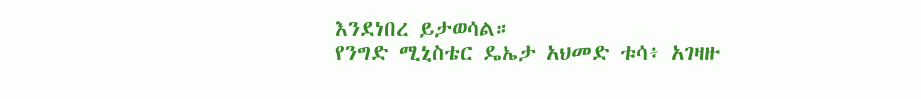እንደነበረ ይታወሳል።
የንግድ ሚኒስቴር ዴኤታ አህመድ ቱሳ፥ አገዛዙ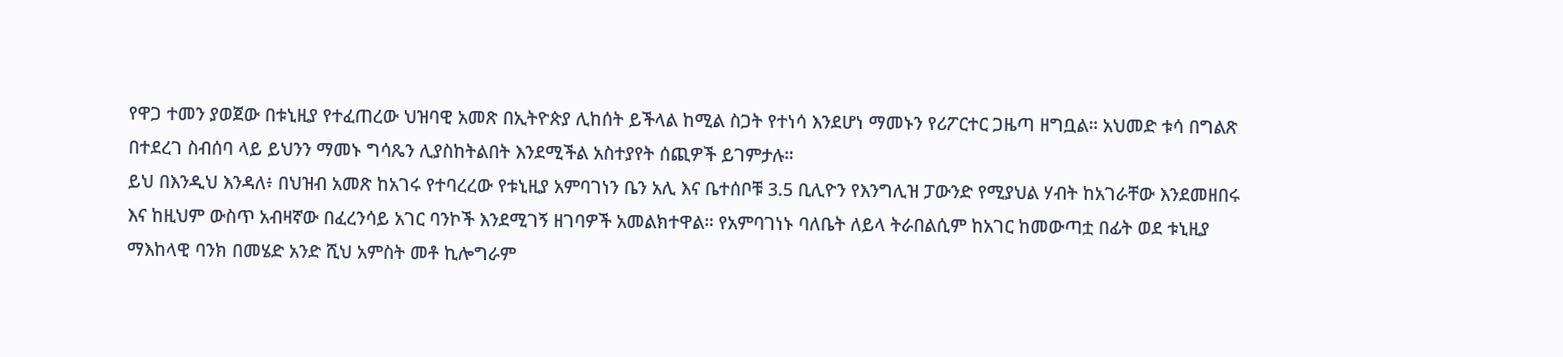የዋጋ ተመን ያወጀው በቱኒዚያ የተፈጠረው ህዝባዊ አመጽ በኢትዮጵያ ሊከሰት ይችላል ከሚል ስጋት የተነሳ እንደሆነ ማመኑን የሪፖርተር ጋዜጣ ዘግቧል። አህመድ ቱሳ በግልጽ በተደረገ ስብሰባ ላይ ይህንን ማመኑ ግሳጼን ሊያስከትልበት እንደሚችል አስተያየት ሰጪዎች ይገምታሉ።
ይህ በእንዲህ እንዳለ፥ በህዝብ አመጽ ከአገሩ የተባረረው የቱኒዚያ አምባገነን ቤን አሊ እና ቤተሰቦቹ 3.5 ቢሊዮን የእንግሊዝ ፓውንድ የሚያህል ሃብት ከአገራቸው እንደመዘበሩ እና ከዚህም ውስጥ አብዛኛው በፈረንሳይ አገር ባንኮች እንደሚገኝ ዘገባዎች አመልክተዋል። የአምባገነኑ ባለቤት ለይላ ትራበልሲም ከአገር ከመውጣቷ በፊት ወደ ቱኒዚያ ማእከላዊ ባንክ በመሄድ አንድ ሺህ አምስት መቶ ኪሎግራም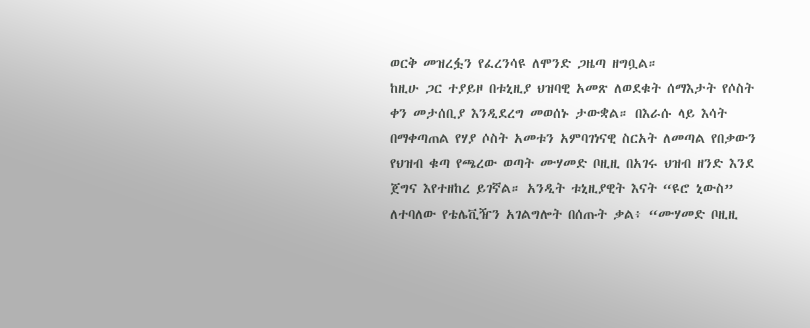ወርቅ መዝረፏን የፈረንሳዩ ለሞንድ ጋዜጣ ዘግቧል።
ከዚሁ ጋር ተያይዞ በቱኒዚያ ህዝባዊ አመጽ ለወደቁት ሰማእታት የሶስት ቀን መታሰቢያ እንዲደረግ መወሰኑ ታውቋል። በእራሱ ላይ እሳት በማቀጣጠል የሃያ ሶስት አመቱን አምባገነናዊ ስርአት ለመጣል የበቃውን የህዝብ ቁጣ የጫረው ወጣት ሙሃመድ ቦዚዚ በአገሩ ህዝብ ዘንድ እንደ ጀግና እየተዘከረ ይገኛል። አንዲት ቱኒዚያዊት እናት “ዩሮ ኒውስ” ለተባለው የቴሌቪዥን አገልግሎት በሰጡት ቃል፥ “ሙሃመድ ቦዚዚ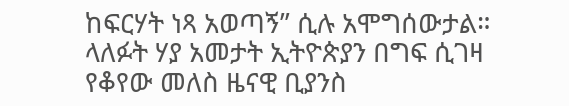ከፍርሃት ነጻ አወጣኝ” ሲሉ አሞግሰውታል።
ላለፉት ሃያ አመታት ኢትዮጵያን በግፍ ሲገዛ የቆየው መለስ ዜናዊ ቢያንስ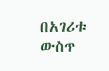በአገሪቱ ውስጥ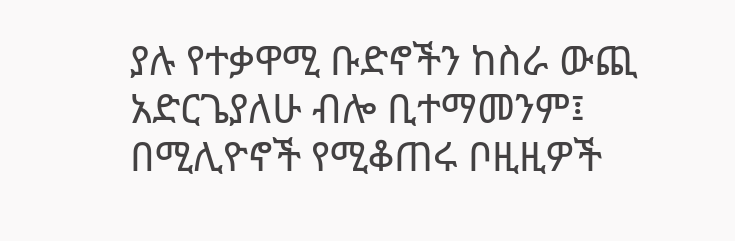ያሉ የተቃዋሚ ቡድኖችን ከስራ ውጪ አድርጌያለሁ ብሎ ቢተማመንም፤ በሚሊዮኖች የሚቆጠሩ ቦዚዚዎች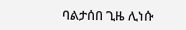ባልታሰበ ጊዜ ሊነሱ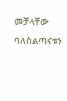መቻላቸው ባለስልጣናቱን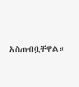አስጠብቧቸዋል።